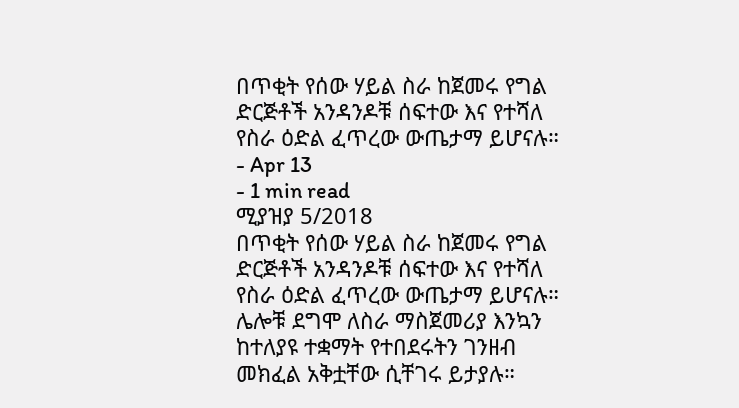በጥቂት የሰው ሃይል ስራ ከጀመሩ የግል ድርጅቶች አንዳንዶቹ ሰፍተው እና የተሻለ የስራ ዕድል ፈጥረው ውጤታማ ይሆናሉ።
- Apr 13
- 1 min read
ሚያዝያ 5/2018
በጥቂት የሰው ሃይል ስራ ከጀመሩ የግል ድርጅቶች አንዳንዶቹ ሰፍተው እና የተሻለ የስራ ዕድል ፈጥረው ውጤታማ ይሆናሉ።
ሌሎቹ ደግሞ ለስራ ማስጀመሪያ እንኳን ከተለያዩ ተቋማት የተበደሩትን ገንዘብ መክፈል አቅቷቸው ሲቸገሩ ይታያሉ።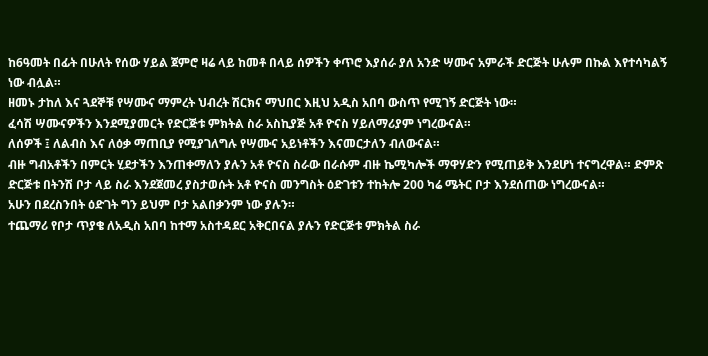ከ6ዓመት በፊት በሁለት የሰው ሃይል ጀምሮ ዛሬ ላይ ከመቶ በላይ ሰዎችን ቀጥሮ እያሰራ ያለ አንድ ሣሙና አምራች ድርጅት ሁሉም በኩል እየተሳካልኝ ነው ብሏል።
ዘመኑ ታከለ እና ጓደኞቹ የሣሙና ማምረት ህብረት ሽርክና ማህበር እዚህ አዲስ አበባ ውስጥ የሚገኝ ድርጅት ነው።
ፈሳሽ ሣሙናዎችን እንደሚያመርት የድርጅቱ ምክትል ስራ አስኪያጅ አቶ ዮናስ ሃይለማሪያም ነግረውናል።
ለሰዎች ፤ ለልብስ እና ለዕቃ ማጠቢያ የሚያገለግሉ የሣሙና አይነቶችን እናመርታለን ብለውናል።
ብዙ ግብአቶችን በምርት ሂደታችን እንጠቀማለን ያሉን አቶ ዮናስ ስራው በራሱም ብዙ ኬሚካሎች ማዋሃድን የሚጠይቅ እንደሆነ ተናግረዋል። ድምጽ
ድርጅቱ በትንሽ ቦታ ላይ ስራ እንደጀመረ ያስታወሱት አቶ ዮናስ መንግስት ዕድገቱን ተከትሎ 200 ካሬ ሜትር ቦታ እንደሰጠው ነግረውናል።
አሁን በደረስንበት ዕድገት ግን ይህም ቦታ አልበቃንም ነው ያሉን።
ተጨማሪ የቦታ ጥያቄ ለአዲስ አበባ ከተማ አስተዳደር አቅርበናል ያሉን የድርጅቱ ምክትል ስራ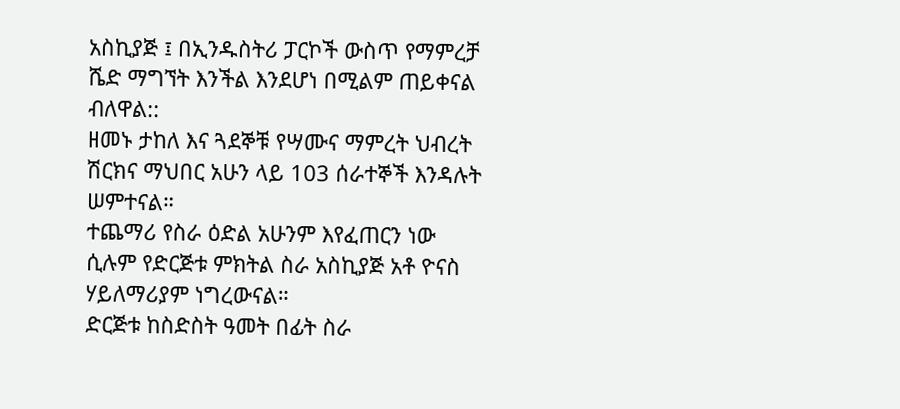አስኪያጅ ፤ በኢንዱስትሪ ፓርኮች ውስጥ የማምረቻ ሼድ ማግኘት እንችል እንደሆነ በሚልም ጠይቀናል ብለዋል::
ዘመኑ ታከለ እና ጓደኞቹ የሣሙና ማምረት ህብረት ሽርክና ማህበር አሁን ላይ 103 ሰራተኞች እንዳሉት ሠምተናል።
ተጨማሪ የስራ ዕድል አሁንም እየፈጠርን ነው ሲሉም የድርጅቱ ምክትል ስራ አስኪያጅ አቶ ዮናስ ሃይለማሪያም ነግረውናል።
ድርጅቱ ከስድስት ዓመት በፊት ስራ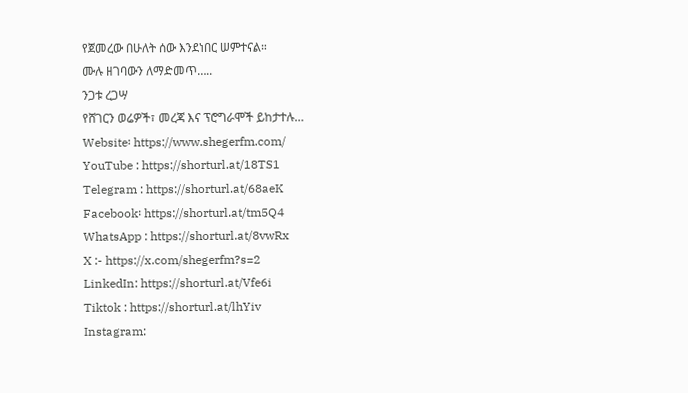የጀመረው በሁለት ሰው እንደነበር ሠምተናል።
ሙሉ ዘገባውን ለማድመጥ…..
ንጋቱ ረጋሣ
የሸገርን ወሬዎች፣ መረጃ እና ፕሮግራሞች ይከታተሉ…
Website፡ https://www.shegerfm.com/
YouTube : https://shorturl.at/18TS1
Telegram : https://shorturl.at/68aeK
Facebook፡ https://shorturl.at/tm5Q4
WhatsApp : https://shorturl.at/8vwRx
X :- https://x.com/shegerfm?s=2
LinkedIn: https://shorturl.at/Vfe6i
Tiktok : https://shorturl.at/lhYiv
Instagram: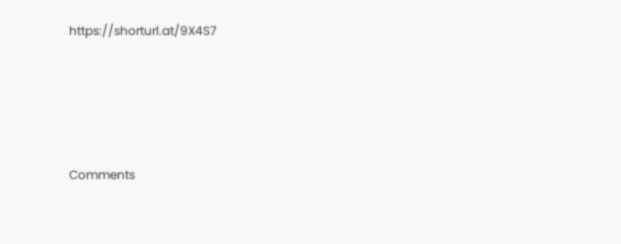https://shorturl.at/9X4S7





Comments